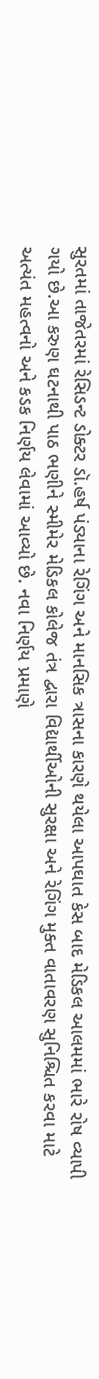સુરતમાં તાજેતરમાં રેસિડન્ટ ડોક્ટર ડૉ.હર્ષ પંડ્યાના રેગિંગ અને માનસિક ત્રાસના કારણે થયેલા આપઘાત કેસ બાદ મેડિકલ આલમમાં ભારે રોષ વ્યાપી ગયો છે.આ કરુણ ઘટનાથી પાઠ ભણીને સ્મીમેર મેડિકલ કોલેજ તંત્ર દ્વારા વિદ્યાર્થીઓની સુરક્ષા અને રેગિંગ મુક્ત વાતાવરણ સુનિશ્ચિત કરવા માટે અત્યંત મહત્વનો અને કડક નિર્ણય લેવામાં આવ્યો છે. નવા નિર્ણય પ્રમાણે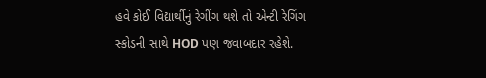હવે કોઈ વિદ્યાર્થીનું રેગીંગ થશે તો એન્ટી રેગિંગ સ્કોડની સાથે HOD પણ જવાબદાર રહેશે.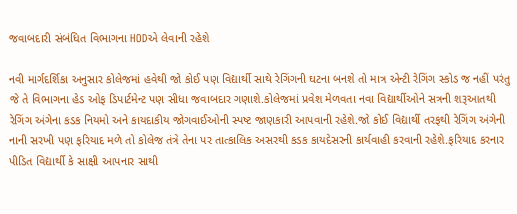જવાબદારી સંબંધિત વિભાગના HODએ લેવાની રહેશે

નવી માર્ગદર્શિકા અનુસાર કોલેજમાં હવેથી જો કોઈ પણ વિદ્યાર્થી સાથે રેગિંગની ઘટના બનશે તો માત્ર એન્ટી રેગિંગ સ્કોડ જ નહીં પરંતુ જે તે વિભાગના હેડ ઓફ ડિપાર્ટમેન્ટ પણ સીધા જવાબદાર ગણાશે.કોલેજમાં પ્રવેશ મેળવતા નવા વિદ્યાર્થીઓને સત્રની શરૂઆતથી રેગિંગ અંગેના કડક નિયમો અને કાયદાકીય જોગવાઈઓની સ્પષ્ટ જાણકારી આપવાની રહેશે.જો કોઈ વિદ્યાર્થી તરફથી રેગિંગ અંગેની નાની સરખી પણ ફરિયાદ મળે તો કોલેજ તંત્રે તેના પર તાત્કાલિક અસરથી કડક કાયદેસરની કાર્યવાહી કરવાની રહેશે.ફરિયાદ કરનાર પીડિત વિદ્યાર્થી કે સાક્ષી આપનાર સાથી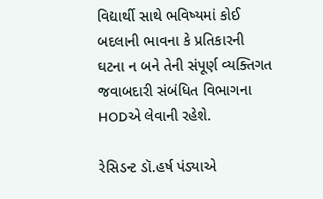વિદ્યાર્થી સાથે ભવિષ્યમાં કોઈ બદલાની ભાવના કે પ્રતિકારની ઘટના ન બને તેની સંપૂર્ણ વ્યક્તિગત જવાબદારી સંબંધિત વિભાગના HODએ લેવાની રહેશે.

રેસિડન્ટ ડૉ.હર્ષ પંડ્યાએ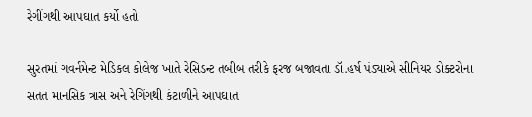રેગીંગથી આપઘાત કર્યો હતો

સુરતમાં ગવર્નમેન્ટ મેડિકલ કોલેજ ખાતે રેસિડન્ટ તબીબ તરીકે ફરજ બજાવતા ડૉ.હર્ષ પંડ્યાએ સીનિયર ડોક્ટરોના સતત માનસિક ત્રાસ અને રેગિંગથી કંટાળીને આપઘાત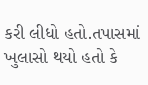કરી લીધો હતો.તપાસમાં ખુલાસો થયો હતો કે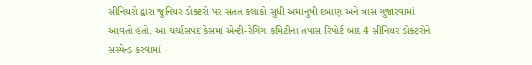સીનિયરો દ્વારા જુનિયર ડોક્ટરો પર સતત કલાકો સુધી અમાનુષી દબાણ અને ત્રાસ ગુજારવામાં આવતો હતો. આ ચર્ચાસપદ કેસમાં એન્ટી-રેગિંગ કમિટીના તપાસ રિપોર્ટ બાદ 4 સીનિયર ડોક્ટરોને સસ્પેન્ડ કરવામાં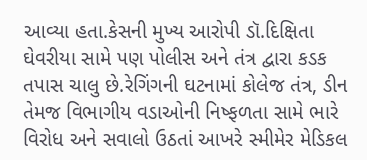આવ્યા હતા.કેસની મુખ્ય આરોપી ડૉ.દિક્ષિતા ઘેવરીયા સામે પણ પોલીસ અને તંત્ર દ્વારા કડક તપાસ ચાલુ છે.રેગિંગની ઘટનામાં કોલેજ તંત્ર, ડીન તેમજ વિભાગીય વડાઓની નિષ્ફળતા સામે ભારે વિરોધ અને સવાલો ઉઠતાં આખરે સ્મીમેર મેડિકલ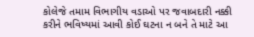કોલેજે તમામ વિભાગીય વડાઓ પર જવાબદારી નક્કી કરીને ભવિષ્યમાં આવી કોઈ ઘટના ન બને તે માટે આ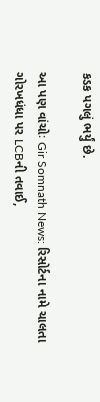કડક પગલું ભર્યું છે.

આ પણ વાંચોઃ Gir Somnath News: રિસોર્ટના નામે ચાલતા ગોરખધંધા પર LCBની તવાઈ,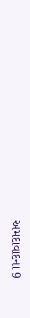અમદાવાદના 9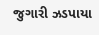જુગારી ઝડપાયા